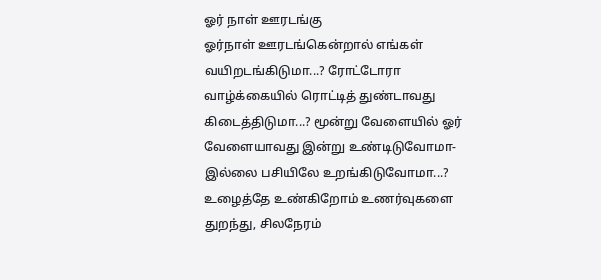ஓர் நாள் ஊரடங்கு
ஓர்நாள் ஊரடங்கென்றால் எங்கள் வயிறடங்கிடுமா...? ரோட்டோரா வாழ்க்கையில் ரொட்டித் துண்டாவது கிடைத்திடுமா...? மூன்று வேளையில் ஓர் வேளையாவது இன்று உண்டிடுவோமா-இல்லை பசியிலே உறங்கிடுவோமா...? உழைத்தே உண்கிறோம் உணர்வுகளை துறந்து, சிலநேரம்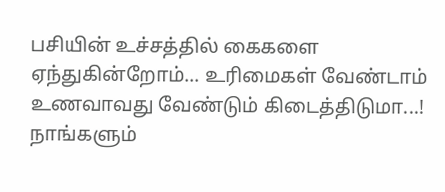பசியின் உச்சத்தில் கைகளை ஏந்துகின்றோம்... உரிமைகள் வேண்டாம் உணவாவது வேண்டும் கிடைத்திடுமா...! நாங்களும்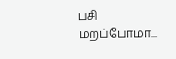பசி மறப்போமா...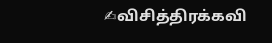✍விசித்திரக்கவி